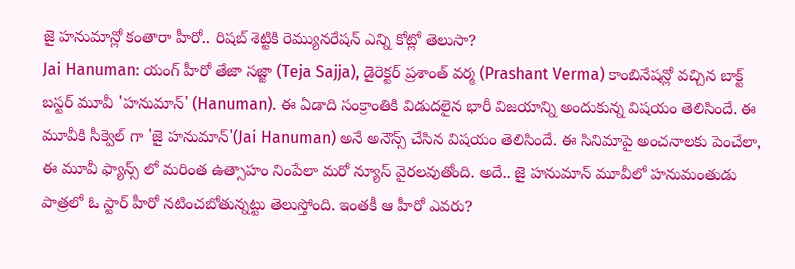జై హనుమాన్లో కంతారా హీరో.. రిషబ్ శెట్టికి రెమ్యునరేషన్ ఎన్ని కోట్లో తెలుసా?
Jai Hanuman: యంగ్ హీరో తేజా సజ్జా (Teja Sajja), డైరెక్టర్ ప్రశాంత్ వర్మ (Prashant Verma) కాంబినేషన్లో వచ్చిన బాక్ట్ బస్టర్ మూవీ 'హనుమాన్' (Hanuman). ఈ ఏడాది సంక్రాంతికి విడుదలైన భారీ విజయాన్ని అందుకున్న విషయం తెలిసిందే. ఈ మూవీకి సీక్వెల్ గా 'జై హనుమాన్'(Jai Hanuman) అనే అనౌన్స్ చేసిన విషయం తెలిసిందే. ఈ సినిమాపై అంచనాలకు పెంచేలా, ఈ మూవీ ఫ్యాన్స్ లో మరింత ఉత్సాహం నింపేలా మరో న్యూస్ వైరలవుతోంది. అదే.. జై హనుమాన్ మూవీలో హనుమంతుడు పాత్రలో ఓ స్టార్ హీరో నటించబోతున్నట్టు తెలుస్తోంది. ఇంతకీ ఆ హీరో ఎవరు?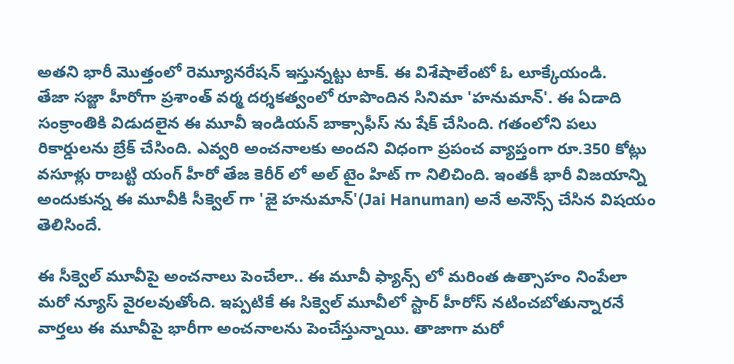అతని భారీ మొత్తంలో రెమ్యూనరేషన్ ఇస్తున్నట్టు టాక్. ఈ విశేషాలేంటో ఓ లూక్కేయండి.
తేజా సజ్జా హీరోగా ప్రశాంత్ వర్మ దర్శకత్వంలో రూపొందిన సినిమా 'హనుమాన్'. ఈ ఏడాది సంక్రాంతికి విడుదలైన ఈ మూవీ ఇండియన్ బాక్సాఫీస్ ను షేక్ చేసింది. గతంలోని పలు రికార్డులను బ్రేక్ చేసింది. ఎవ్వరి అంచనాలకు అందని విధంగా ప్రపంచ వ్యాప్తంగా రూ.350 కోట్లు వసూళ్లు రాబట్టి యంగ్ హీరో తేజ కెరీర్ లో అల్ టైం హిట్ గా నిలిచింది. ఇంతకీ భారీ విజయాన్ని అందుకున్న ఈ మూవీకి సీక్వెల్ గా 'జై హనుమాన్'(Jai Hanuman) అనే అనౌన్స్ చేసిన విషయం తెలిసిందే.

ఈ సీక్వెల్ మూవీపై అంచనాలు పెంచేలా.. ఈ మూవీ ఫ్యాన్స్ లో మరింత ఉత్సాహం నింపేలా మరో న్యూస్ వైరలవుతోంది. ఇప్పటికే ఈ సిక్వెల్ మూవీలో స్టార్ హీరోస్ నటించబోతున్నారనే వార్తలు ఈ మూవీపై భారీగా అంచనాలను పెంచేస్తున్నాయి. తాజాగా మరో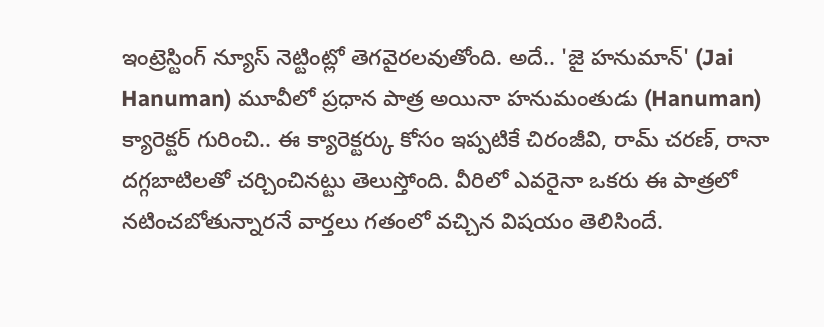ఇంట్రెస్టింగ్ న్యూస్ నెట్టింట్లో తెగవైరలవుతోంది. అదే.. 'జై హనుమాన్' (Jai Hanuman) మూవీలో ప్రధాన పాత్ర అయినా హనుమంతుడు (Hanuman)
క్యారెక్టర్ గురించి.. ఈ క్యారెక్టర్కు కోసం ఇప్పటికే చిరంజీవి, రామ్ చరణ్, రానా దగ్గబాటిలతో చర్చించినట్టు తెలుస్తోంది. వీరిలో ఎవరైనా ఒకరు ఈ పాత్రలో నటించబోతున్నారనే వార్తలు గతంలో వచ్చిన విషయం తెలిసిందే.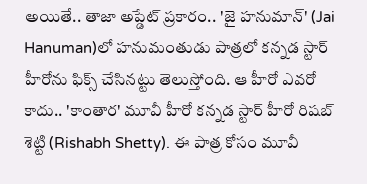అయితే.. తాజా అప్డేట్ ప్రకారం.. 'జై హనుమాన్' (Jai Hanuman)లో హనుమంతుడు పాత్రలో కన్నడ స్టార్ హీరోను ఫిక్స్ చేసినట్టు తెలుస్తోంది. ఆ హీరో ఎవరో కాదు.. 'కాంతార' మూవీ హీరో కన్నడ స్టార్ హీరో రిషబ్ శెట్టి (Rishabh Shetty). ఈ పాత్ర కోసం మూవీ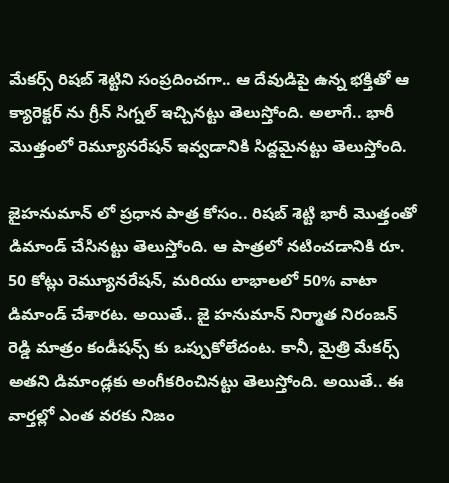మేకర్స్ రిషబ్ శెట్టిని సంప్రదించగా.. ఆ దేవుడిపై ఉన్న భక్తితో ఆ క్యారెక్టర్ ను గ్రీన్ సిగ్నల్ ఇచ్చినట్టు తెలుస్తోంది. అలాగే.. భారీ మొత్తంలో రెమ్యూనరేషన్ ఇవ్వడానికి సిద్దమైనట్టు తెలుస్తోంది.

జైహనుమాన్ లో ప్రధాన పాత్ర కోసం.. రిషబ్ శెట్టి భారీ మొత్తంతో డిమాండ్ చేసినట్టు తెలుస్తోంది. ఆ పాత్రలో నటించడానికి రూ. 50 కోట్లు రెమ్యూనరేషన్, మరియు లాభాలలో 50% వాటా డిమాండ్ చేశారట. అయితే.. జై హనుమాన్ నిర్మాత నిరంజన్ రెడ్డి మాత్రం కండీషన్స్ కు ఒప్పుకోలేదంట. కానీ, మైత్రి మేకర్స్ అతని డిమాండ్లకు అంగీకరించినట్టు తెలుస్తోంది. అయితే.. ఈ వార్తల్లో ఎంత వరకు నిజం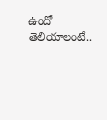ఉందో తెలియాలంటే..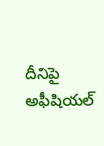దీనిపై అఫీషియల్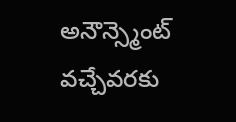అనౌన్స్మెంట్ వచ్చేవరకు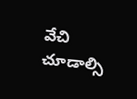వేచి చూడాల్సి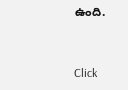ఉంది.


Click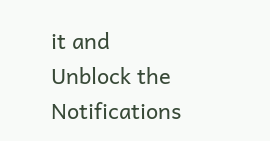it and Unblock the Notifications